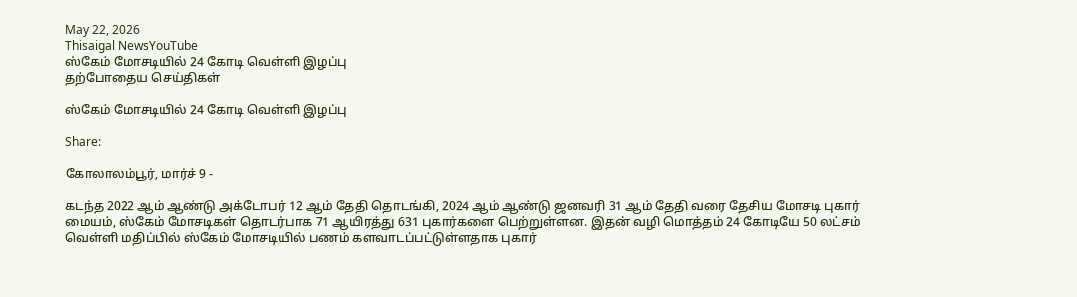May 22, 2026
Thisaigal NewsYouTube
ஸ்கேம் மோசடியில் 24 கோடி வெள்ளி இழப்பு
தற்போதைய செய்திகள்

ஸ்கேம் மோசடியில் 24 கோடி வெள்ளி இழப்பு

Share:

கோலாலம்பூர், மார்ச் 9 -

கடந்த 2022 ஆம் ஆண்டு அக்டோபர் 12 ஆம் தேதி தொடங்கி, 2024 ஆம் ஆண்டு ஜனவரி 31 ஆம் தேதி வரை தேசிய மோசடி புகார் மையம், ஸ்கேம் மோசடிகள் தொடர்பாக 71 ஆயிரத்து 631 புகார்களை பெற்றுள்ளன. இதன் வழி மொத்தம் 24 கோடியே 50 லட்சம் வெள்ளி மதிப்பில் ஸ்கேம் மோசடியில் பணம் களவாடப்பட்டுள்ளதாக புகார்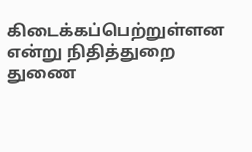கிடைக்கப்பெற்றுள்ளன என்று நிதித்துறை துணை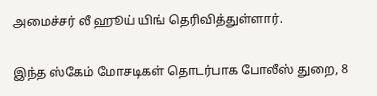அமைச்சர் லீ ஹூய் யிங் தெரிவித்துள்ளார்.

இந்த ஸ்கேம் மோசடிகள் தொடர்பாக போலீஸ் துறை, 8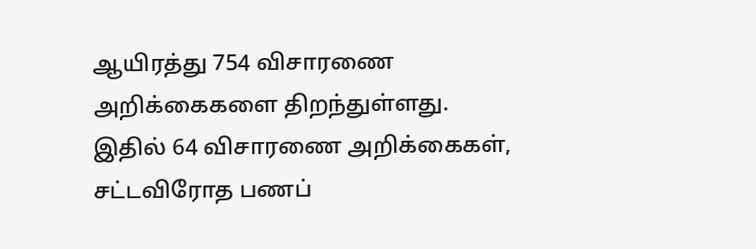ஆயிரத்து 754 விசாரணை அறிக்கைகளை திறந்துள்ளது. இதில் 64 விசாரணை அறிக்கைகள், சட்டவிரோத பணப்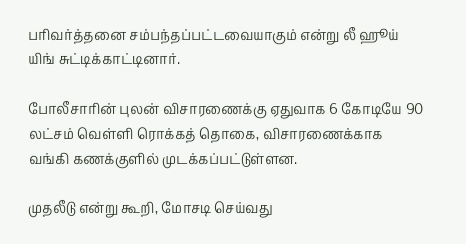பரிவர்த்தனை சம்பந்தப்பட்டவையாகும் என்று லீ ஹூய் யிங் சுட்டிக்காட்டினார்.

போலீசாரின் புலன் விசாரணைக்கு ஏதுவாக 6 கோடியே 90 லட்சம் வெள்ளி ரொக்கத் தொகை, விசாரணைக்காக வங்கி கணக்குளில் முடக்கப்பட்டுள்ளன.

முதலீடு என்று கூறி, மோசடி செய்வது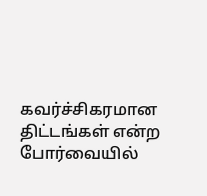கவர்ச்சிகரமான திட்டங்கள் என்ற போர்வையில்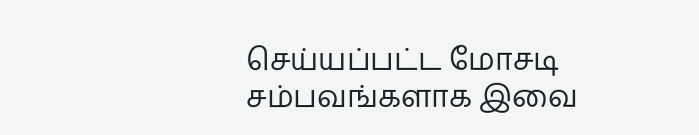செய்யப்பட்ட மோசடி சம்பவங்களாக இவை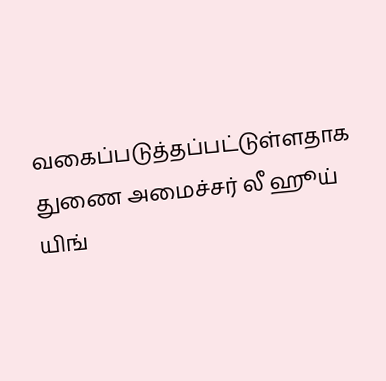வகைப்படுத்தப்பட்டுள்ளதாக துணை அமைச்சர் லீ ஹூய் யிங்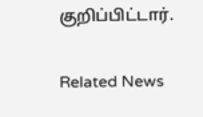குறிப்பிட்டார்.

Related News